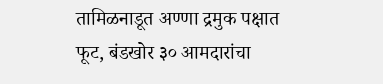तामिळनाडूत अण्णा द्रमुक पक्षात फूट, बंडखोर ३० आमदारांचा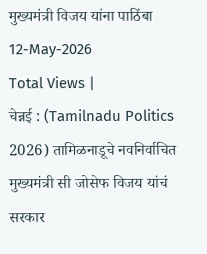मुख्यमंत्री विजय यांना पाठिंबा
12-May-2026
Total Views |
चेन्नई : (Tamilnadu Politics 2026) तामिळनाडूचे नवनिर्वाचित मुख्यमंत्री सी जोसेफ विजय यांचं सरकार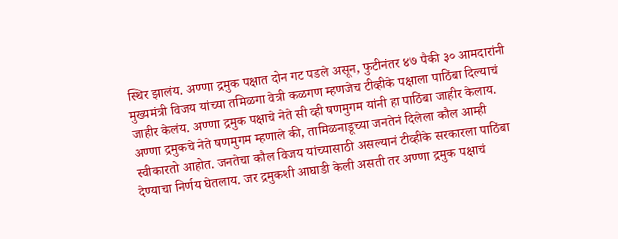स्थिर झालंय. अण्णा द्रमुक पक्षात दोन गट पडले असून, फुटीनंतर ४७ पैकी ३० आमदारांनी मुख्यमंत्री विजय यांच्या तमिळगा वेत्री कळगण म्हणजेच टीव्हीके पक्षाला पाठिंबा दिल्याचं जाहीर केलंय. अण्णा द्रमुक पक्षाचे नेते सी व्ही षणमुगम यांनी हा पाठिंबा जाहीर केलाय.
अण्णा द्रमुकचे नेते षणमुगम म्हणाले की, तामिळनाडूच्या जनतेनं दिलेला कौल आम्ही स्वीकारतो आहोत. जनतेचा कौल विजय यांच्यासाठी असल्यानं टीव्हीके सरकारला पाठिंबा देण्याचा निर्णय घेतलाय. जर द्रमुकशी आघाडी केली असती तर अण्णा द्रमुक पक्षाचं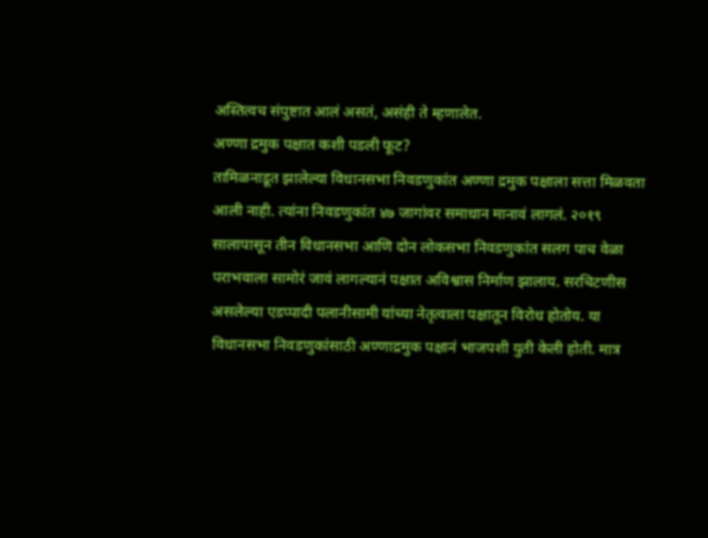अस्तित्वच संपुष्टात आलं असतं, असंही ते म्हणालेत.
अण्णा द्रमुक पक्षात कशी पडली फूट?
तामिळनाडूत झालेल्या विधानसभा निवडणुकांत अण्णा द्रमुक पक्षाला सत्ता मिळवता आली नाही. त्यांना निवडणुकांत ४७ जागांवर समाधान मानावं लागलं. २०१९ सालापासून तीन विधानसभा आणि दोन लोकसभा निवडणुकांत सलग पाच वेळा पराभवाला सामोरं जावं लागल्यानं पक्षात अविश्वास निर्माण झालाय. सरचिटणीस असलेल्या एडप्पादी पलानीसामी यांच्या नेतृत्वाला पक्षातून विरोध होतोय. या विधानसभा निवडणुकांसाठी अण्णाद्रमुक पक्षानं भाजपशी युती केली होती. मात्र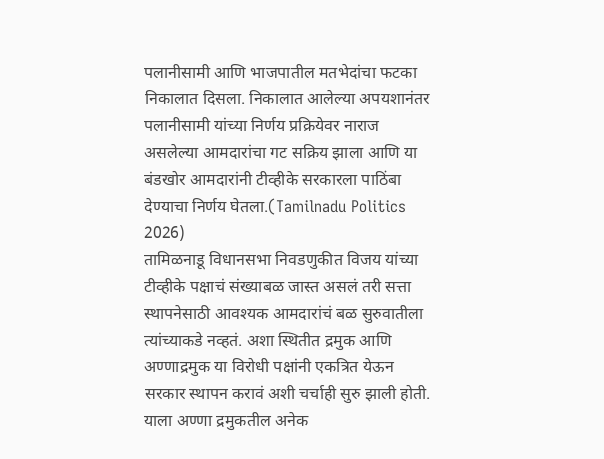पलानीसामी आणि भाजपातील मतभेदांचा फटका निकालात दिसला. निकालात आलेल्या अपयशानंतर पलानीसामी यांच्या निर्णय प्रक्रियेवर नाराज असलेल्या आमदारांचा गट सक्रिय झाला आणि या बंडखोर आमदारांनी टीव्हीके सरकारला पाठिंबा देण्याचा निर्णय घेतला.(Tamilnadu Politics 2026)
तामिळनाडू विधानसभा निवडणुकीत विजय यांच्या टीव्हीके पक्षाचं संख्याबळ जास्त असलं तरी सत्ता स्थापनेसाठी आवश्यक आमदारांचं बळ सुरुवातीला त्यांच्याकडे नव्हतं. अशा स्थितीत द्रमुक आणि अण्णाद्रमुक या विरोधी पक्षांनी एकत्रित येऊन सरकार स्थापन करावं अशी चर्चाही सुरु झाली होती. याला अण्णा द्रमुकतील अनेक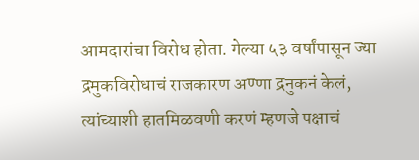आमदारांचा विरोध होता. गेल्या ५३ वर्षांपासून ज्या द्रमुकविरोधाचं राजकारण अण्णा द्रनुकनं केलं, त्यांच्याशी हातमिळवणी करणं म्हणजे पक्षाचं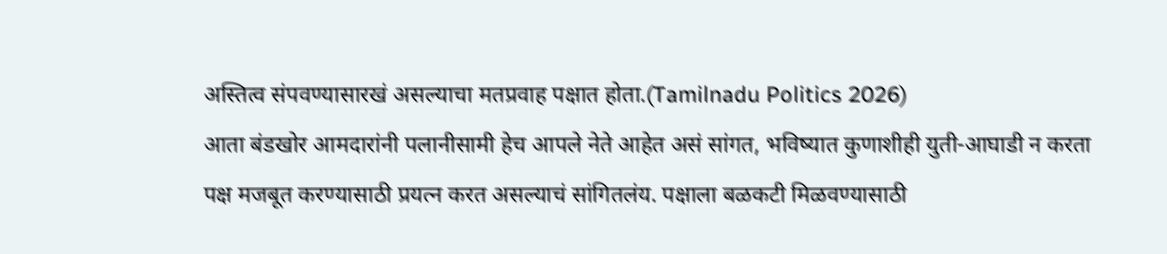अस्तित्व संपवण्यासारखं असल्याचा मतप्रवाह पक्षात होता.(Tamilnadu Politics 2026)
आता बंडखोर आमदारांनी पलानीसामी हेच आपले नेते आहेत असं सांगत, भविष्यात कुणाशीही युती-आघाडी न करता पक्ष मजबूत करण्यासाठी प्रयत्न करत असल्याचं सांगितलंय. पक्षाला बळकटी मिळवण्यासाठी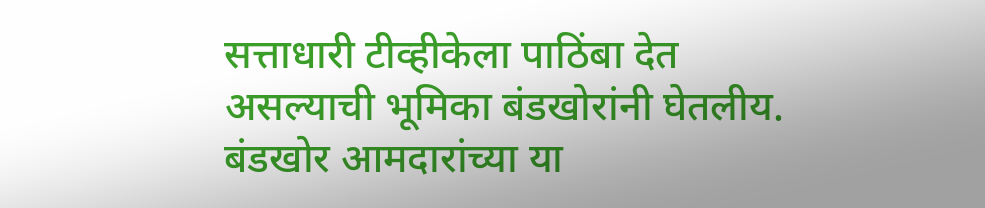सत्ताधारी टीव्हीकेला पाठिंबा देत असल्याची भूमिका बंडखोरांनी घेतलीय. बंडखोर आमदारांच्या या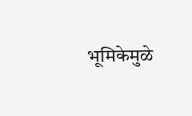भूमिकेमुळे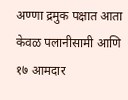अण्णा द्रमुक पक्षात आता केवळ पलानीसामी आणि १७ आमदार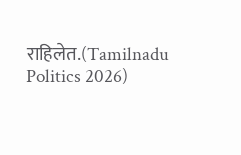राहिलेत.(Tamilnadu Politics 2026)